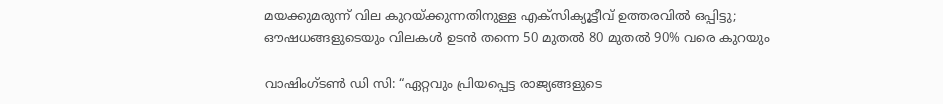മയക്കുമരുന്ന് വില കുറയ്ക്കുന്നതിനുള്ള എക്സിക്യൂട്ടീവ് ഉത്തരവിൽ ഒപ്പിട്ടു; ഔഷധങ്ങളുടെയും വിലകൾ ഉടൻ തന്നെ 50 മുതൽ 80 മുതൽ 90% വരെ കുറയും

വാഷിംഗ്‌ടൺ ഡി സി: “ഏറ്റവും പ്രിയപ്പെട്ട രാജ്യങ്ങളുടെ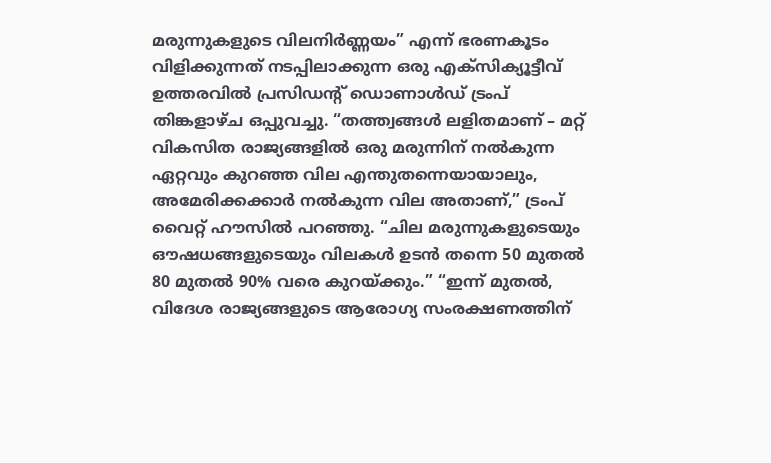മരുന്നുകളുടെ വിലനിർണ്ണയം” എന്ന് ഭരണകൂടം വിളിക്കുന്നത് നടപ്പിലാക്കുന്ന ഒരു എക്സിക്യൂട്ടീവ് ഉത്തരവിൽ പ്രസിഡന്റ് ഡൊണാൾഡ് ട്രംപ് തിങ്കളാഴ്ച ഒപ്പുവച്ചു. “തത്ത്വങ്ങൾ ലളിതമാണ് – മറ്റ് വികസിത രാജ്യങ്ങളിൽ ഒരു മരുന്നിന് നൽകുന്ന ഏറ്റവും കുറഞ്ഞ വില എന്തുതന്നെയായാലും, അമേരിക്കക്കാർ നൽകുന്ന വില അതാണ്,” ട്രംപ് വൈറ്റ് ഹൗസിൽ പറഞ്ഞു. “ചില മരുന്നുകളുടെയും ഔഷധങ്ങളുടെയും വിലകൾ ഉടൻ തന്നെ 50 മുതൽ 80 മുതൽ 90% വരെ കുറയ്ക്കും.” “ഇന്ന് മുതൽ, വിദേശ രാജ്യങ്ങളുടെ ആരോഗ്യ സംരക്ഷണത്തിന്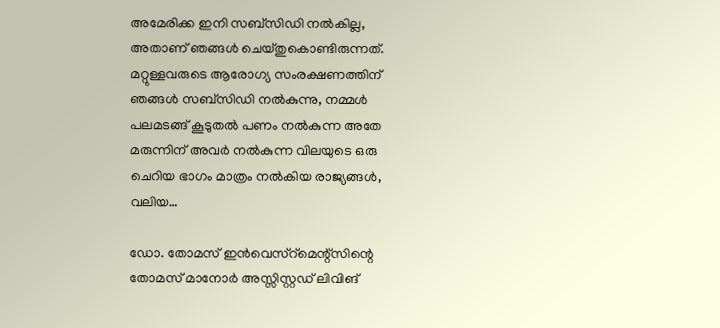അമേരിക്ക ഇനി സബ്‌സിഡി നൽകില്ല, അതാണ് ഞങ്ങൾ ചെയ്തുകൊണ്ടിരുന്നത്. മറ്റുള്ളവരുടെ ആരോഗ്യ സംരക്ഷണത്തിന് ഞങ്ങൾ സബ്‌സിഡി നൽകുന്നു, നമ്മൾ പലമടങ്ങ് കൂടുതൽ പണം നൽകുന്ന അതേ മരുന്നിന് അവർ നൽകുന്ന വിലയുടെ ഒരു ചെറിയ ഭാഗം മാത്രം നൽകിയ രാജ്യങ്ങൾ, വലിയ…

ഡോ. തോമസ് ഇൻവെസ്റ്മെന്റ്‌സിന്റെ തോമസ് മാനോർ അസ്സിസ്റ്റഡ് ലിവിങ്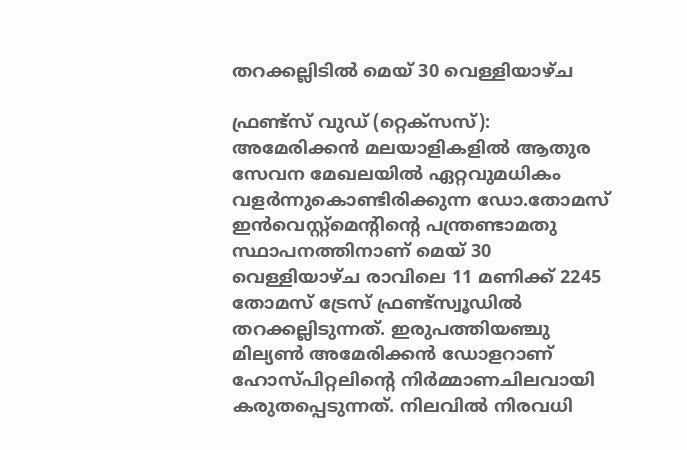തറക്കല്ലിടിൽ മെയ് 30 വെള്ളിയാഴ്ച

ഫ്രണ്ട്സ് വുഡ് (റ്റെക്സസ്): അമേരിക്കൻ മലയാളികളിൽ ആതുര സേവന മേഖലയിൽ ഏറ്റവുമധികം വളർന്നുകൊണ്ടിരിക്കുന്ന ഡോ.തോമസ് ഇൻവെസ്റ്റ്മെന്റിന്റെ പന്ത്രണ്ടാമതു സ്ഥാപനത്തിനാണ് മെയ് 30 വെള്ളിയാഴ്ച രാവിലെ 11 മണിക്ക് 2245 തോമസ് ട്രേസ് ഫ്രണ്ട്‌സ്വൂഡിൽ തറക്കല്ലിടുന്നത്. ഇരുപത്തിയഞ്ചു മില്യൺ അമേരിക്കൻ ഡോളറാണ് ഹോസ്പിറ്റലിന്റെ നിർമ്മാണചിലവായി കരുതപ്പെടുന്നത്. നിലവിൽ നിരവധി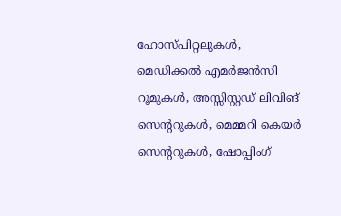ഹോസ്പിറ്റലുകൾ, മെഡിക്കൽ എമർജൻസി റൂമുകൾ, അസ്സിസ്റ്റഡ് ലിവിങ് സെന്ററുകൾ, മെമ്മറി കെയർ സെന്ററുകൾ, ഷോപ്പിംഗ്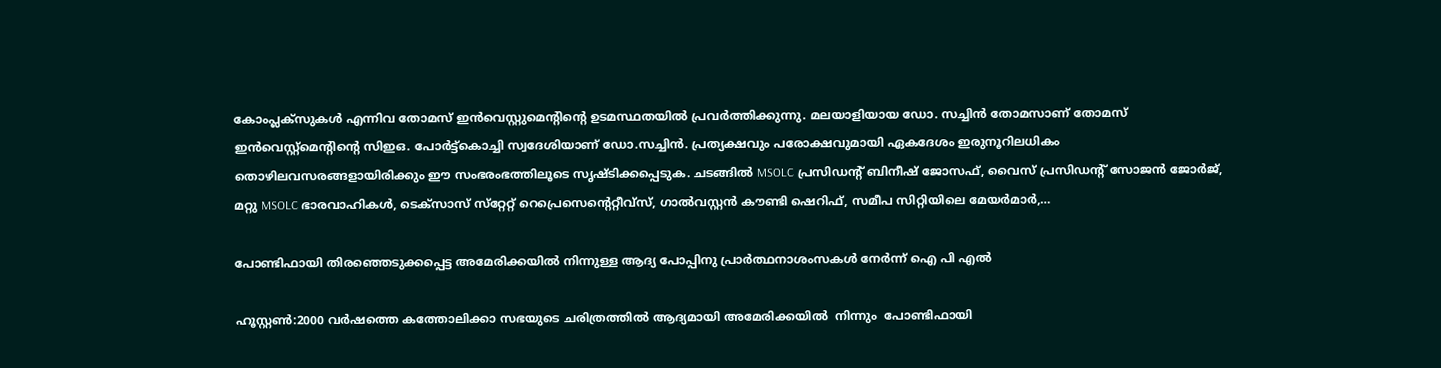കോംപ്ലക്സുകൾ എന്നിവ തോമസ് ഇൻവെസ്റ്റുമെന്റിന്റെ ഉടമസ്ഥതയിൽ പ്രവർത്തിക്കുന്നു. മലയാളിയായ ഡോ. സച്ചിൻ തോമസാണ് തോമസ് ഇൻവെസ്റ്റ്മെന്റിന്റെ സിഇഒ. പോർട്ട്കൊച്ചി സ്വദേശിയാണ് ഡോ.സച്ചിൻ. പ്രത്യക്ഷവും പരോക്ഷവുമായി ഏകദേശം ഇരുനൂറിലധികം തൊഴിലവസരങ്ങളായിരിക്കും ഈ സംഭരംഭത്തിലൂടെ സൃഷ്ടിക്കപ്പെടുക. ചടങ്ങിൽ MSOLC പ്രസിഡന്റ് ബിനീഷ് ജോസഫ്, വൈസ് പ്രസിഡന്റ് സോജൻ ജോർജ്, മറ്റു MSOLC ഭാരവാഹികൾ, ടെക്സാസ് സ്‌റ്റേറ്റ് റെപ്രെസെന്റെറ്റീവ്സ്, ഗാൽവസ്റ്റൻ കൗണ്ടി ഷെറിഫ്, സമീപ സിറ്റിയിലെ മേയർമാർ,…

പോണ്ടിഫായി തിരഞ്ഞെടുക്കപ്പെട്ട അമേരിക്കയിൽ നിന്നുള്ള ആദ്യ പോപ്പിനു പ്രാർത്ഥനാശംസകൾ നേർന്ന് ഐ പി എൽ

ഹൂസ്റ്റൺ:2000 വർഷത്തെ കത്തോലിക്കാ സഭയുടെ ചരിത്രത്തിൽ ആദ്യമായി അമേരിക്കയിൽ  നിന്നും  പോണ്ടിഫായി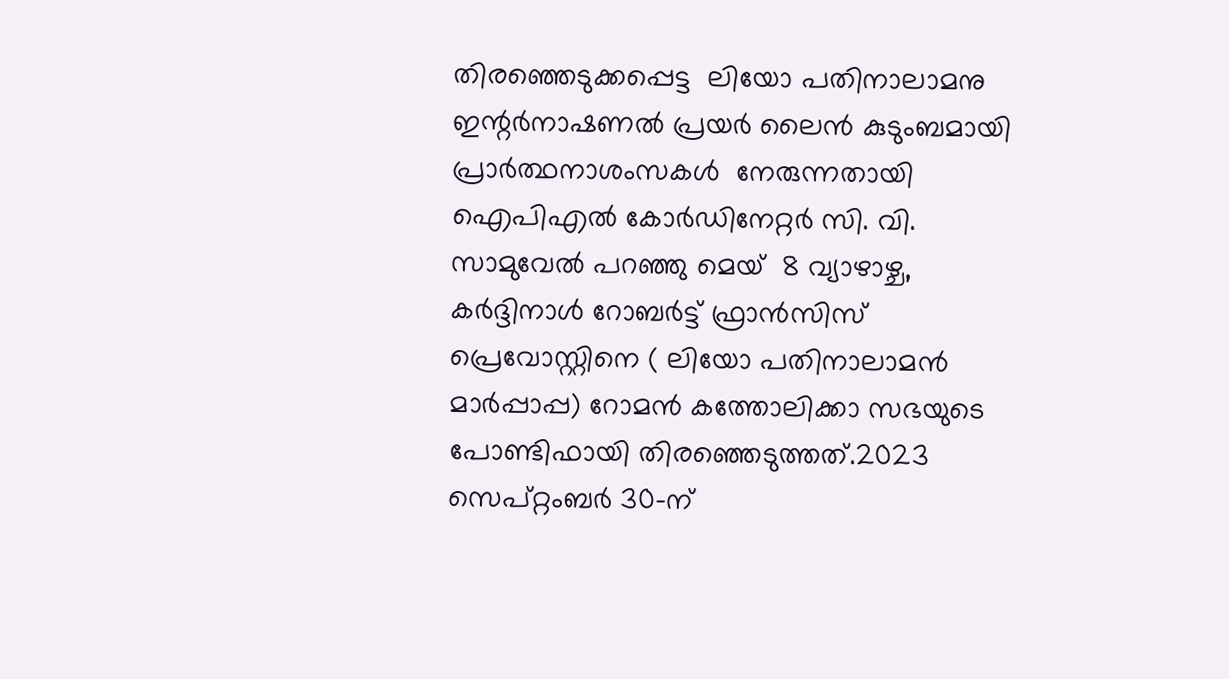തിരഞ്ഞെടുക്കപ്പെട്ട  ലിയോ പതിനാലാമനു ഇന്റർനാഷണൽ പ്രയർ ലൈൻ കുടുംബമായി  പ്രാർത്ഥനാശംസകൾ  നേരുന്നതായി  ഐപിഎൽ കോർഡിനേറ്റർ സി. വി. സാമുവേൽ പറഞ്ഞു മെയ്  8 വ്യാഴാഴ്ച, കർദ്ദിനാൾ റോബർട്ട് ഫ്രാൻസിസ് പ്രെവോസ്റ്റിനെ ( ലിയോ പതിനാലാമൻ മാർപ്പാപ്പ) റോമൻ കത്തോലിക്കാ സഭയുടെ പോണ്ടിഫായി തിരഞ്ഞെടുത്തത്.2023 സെപ്റ്റംബർ 30-ന്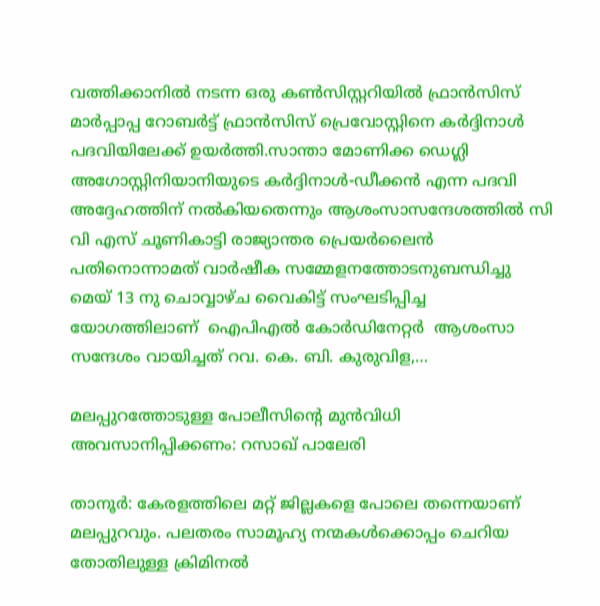വത്തിക്കാനിൽ നടന്ന ഒരു കൺസിസ്റ്ററിയിൽ ഫ്രാൻസിസ് മാർപ്പാപ്പ റോബർട്ട് ഫ്രാൻസിസ് പ്രെവോസ്റ്റിനെ കർദ്ദിനാൾ പദവിയിലേക്ക് ഉയർത്തി.സാന്താ മോണിക്ക ഡെഗ്ലി അഗോസ്റ്റിനിയാനിയുടെ കർദ്ദിനാൾ-ഡീക്കൻ എന്ന പദവി അദ്ദേഹത്തിന് നൽകിയതെന്നും ആശംസാസന്ദേശത്തിൽ സി വി എസ് ചൂണികാട്ടി രാജ്യാന്തര പ്രെയർലൈൻ പതിനൊന്നാമത് വാർഷീക സമ്മേളനത്തോടനുബന്ധിച്ചു  മെയ് 13 നു ചൊവ്വാഴ്ച വൈകിട്ട് സംഘടിപ്പിച്ച യോഗത്തിലാണ്  ഐപിഎൽ കോർഡിനേറ്റർ  ആശംസാ സന്ദേശം വായിച്ചത് റവ. കെ. ബി. കുരുവിള,…

മലപ്പുറത്തോടുള്ള പോലീസിൻ്റെ മുൻവിധി അവസാനിപ്പിക്കണം: റസാഖ് പാലേരി

താനൂർ: കേരളത്തിലെ മറ്റ് ജില്ലകളെ പോലെ തന്നെയാണ് മലപ്പുറവും. പലതരം സാമൂഹ്യ നന്മകൾക്കൊപ്പം ചെറിയ തോതിലുള്ള ക്രിമിനൽ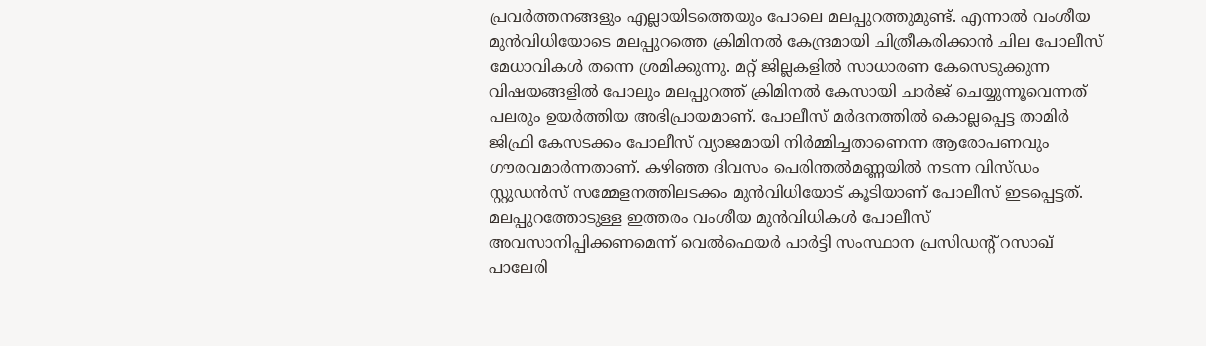പ്രവർത്തനങ്ങളും എല്ലായിടത്തെയും പോലെ മലപ്പുറത്തുമുണ്ട്. എന്നാൽ വംശീയ മുൻവിധിയോടെ മലപ്പുറത്തെ ക്രിമിനൽ കേന്ദ്രമായി ചിത്രീകരിക്കാൻ ചില പോലീസ് മേധാവികൾ തന്നെ ശ്രമിക്കുന്നു. മറ്റ് ജില്ലകളിൽ സാധാരണ കേസെടുക്കുന്ന വിഷയങ്ങളിൽ പോലും മലപ്പുറത്ത് ക്രിമിനൽ കേസായി ചാർജ് ചെയ്യുന്നൂവെന്നത് പലരും ഉയർത്തിയ അഭിപ്രായമാണ്. പോലീസ് മർദനത്തിൽ കൊല്ലപ്പെട്ട താമിർ ജിഫ്രി കേസടക്കം പോലീസ് വ്യാജമായി നിർമ്മിച്ചതാണെന്ന ആരോപണവും ഗൗരവമാർന്നതാണ്. കഴിഞ്ഞ ദിവസം പെരിന്തൽമണ്ണയിൽ നടന്ന വിസ്ഡം സ്റ്റുഡൻസ് സമ്മേളനത്തിലടക്കം മുൻവിധിയോട് കൂടിയാണ് പോലീസ് ഇടപ്പെട്ടത്. മലപ്പുറത്തോടുള്ള ഇത്തരം വംശീയ മുൻവിധികൾ പോലീസ് അവസാനിപ്പിക്കണമെന്ന് വെൽഫെയർ പാർട്ടി സംസ്ഥാന പ്രസിഡൻ്റ് റസാഖ് പാലേരി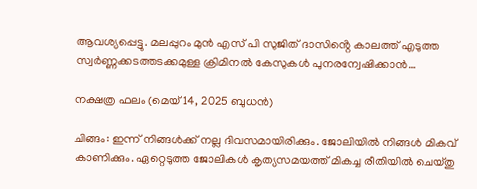ആവശ്യപ്പെട്ടു. മലപ്പുറം മുൻ എസ് പി സുജിത് ദാസിൻ്റെ കാലത്ത് എടുത്ത സ്വർണ്ണക്കടത്തടക്കമുള്ള ക്രിമിനൽ കേസുകൾ പുനരന്വേഷിക്കാൻ…

നക്ഷത്ര ഫലം (മെയ് 14, 2025 ബുധന്‍)

ചിങ്ങം: ഇന്ന് നിങ്ങൾക്ക് നല്ല ദിവസമായിരിക്കും. ജോലിയിൽ നിങ്ങൾ മികവ് കാണിക്കും. ഏറ്റെടുത്ത ജോലികൾ കൃത്യസമയത്ത് മികച്ച രീതിയിൽ ചെയ്‌തു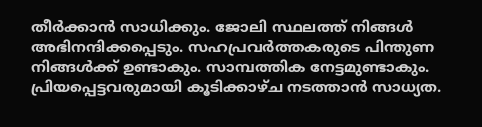തീർക്കാൻ സാധിക്കും. ജോലി സ്ഥലത്ത് നിങ്ങൾ അഭിനന്ദിക്കപ്പെടും. സഹപ്രവർത്തകരുടെ പിന്തുണ നിങ്ങൾക്ക് ഉണ്ടാകും. സാമ്പത്തിക നേട്ടമുണ്ടാകും. പ്രിയപ്പെട്ടവരുമായി കൂടിക്കാഴ്‌ച നടത്താൻ സാധ്യത.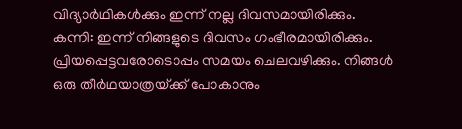വിദ്യാർഥികൾക്കും ഇന്ന് നല്ല ദിവസമായിരിക്കും. കന്നി: ഇന്ന് നിങ്ങളുടെ ദിവസം ഗംഭീരമായിരിക്കും. പ്രിയപ്പെട്ടവരോടൊപ്പം സമയം ചെലവഴിക്കും. നിങ്ങൾ ഒരു തീർഥയാത്രയ്‌ക്ക് പോകാനും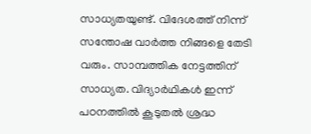സാധ്യതയുണ്ട്. വിദേശത്ത് നിന്ന് സന്തോഷ വാർത്ത നിങ്ങളെ തേടി വരും. സാമ്പത്തിക നേട്ടത്തിന് സാധ്യത. വിദ്യാർഥികൾ ഇന്ന് പഠനത്തിൽ കൂടുതൽ ശ്രദ്ധ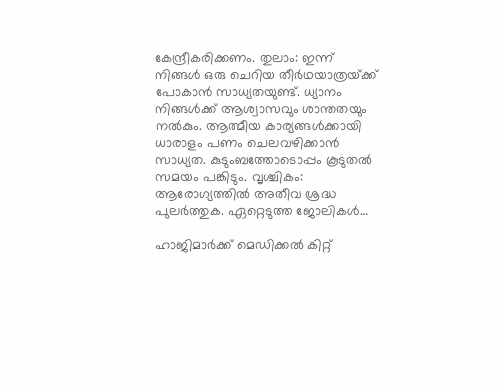കേന്ദ്രീകരിക്കണം. തുലാം: ഇന്ന് നിങ്ങൾ ഒരു ചെറിയ തീർഥയാത്രയ്‌ക്ക് പോകാൻ സാധ്യതയുണ്ട്. ധ്യാനം നിങ്ങള്‍ക്ക് ആശ്വാസവും ശാന്തതയും നല്‍കും. ആത്മീയ കാര്യങ്ങൾക്കായി ധാരാളം പണം ചെലവഴിക്കാൻ സാധ്യത. കുടുംബത്തോടൊപ്പം കൂടുതൽ സമയം പങ്കിടും. വൃശ്ചികം: ആരോഗ്യത്തില്‍ അതീവ ശ്രദ്ധ പുലര്‍ത്തുക. ഏറ്റെടുത്ത ജോലികൾ…

ഹാജിമാർക്ക് മെഡിക്കൽ കിറ്റ്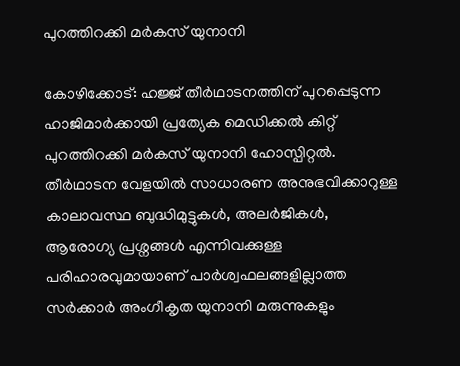പുറത്തിറക്കി മർകസ് യുനാനി

കോഴിക്കോട്: ഹജ്ജ് തീർഥാടനത്തിന് പുറപ്പെടുന്ന ഹാജിമാർക്കായി പ്രത്യേക മെഡിക്കൽ കിറ്റ് പുറത്തിറക്കി മർകസ് യുനാനി ഹോസ്പിറ്റൽ. തീർഥാടന വേളയിൽ സാധാരണ അനുഭവിക്കാറുള്ള കാലാവസ്ഥ ബുദ്ധിമുട്ടുകൾ, അലർജികൾ, ആരോഗ്യ പ്രശ്നങ്ങൾ എന്നിവക്കുള്ള പരിഹാരവുമായാണ് പാർശ്വഫലങ്ങളില്ലാത്ത  സർക്കാർ അംഗീകൃത യുനാനി മരുന്നുകളും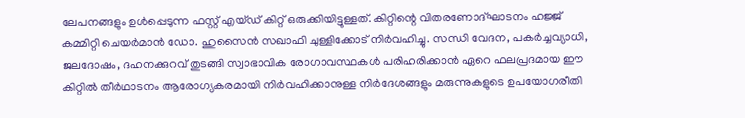ലേപനങ്ങളും ഉൾപ്പെടുന്ന ഫസ്റ്റ് എയ്ഡ് കിറ്റ് ഒരുക്കിയിട്ടുള്ളത്. കിറ്റിന്റെ വിതരണോദ്ഘാടനം ഹജ്ജ് കമ്മിറ്റി ചെയർമാൻ ഡോ. ഹുസൈൻ സഖാഫി ചുള്ളിക്കോട് നിർവഹിച്ചു. സന്ധി വേദന, പകർച്ചവ്യാധി, ജലദോഷം, ദഹനക്കുറവ് തുടങ്ങി സ്വാഭാവിക രോഗാവസ്ഥകൾ പരിഹരിക്കാൻ ഏറെ ഫലപ്രദമായ ഈ കിറ്റിൽ തീർഥാടനം ആരോഗ്യകരമായി നിർവഹിക്കാനുള്ള നിർദേശങ്ങളും മരുന്നുകളുടെ ഉപയോഗരീതി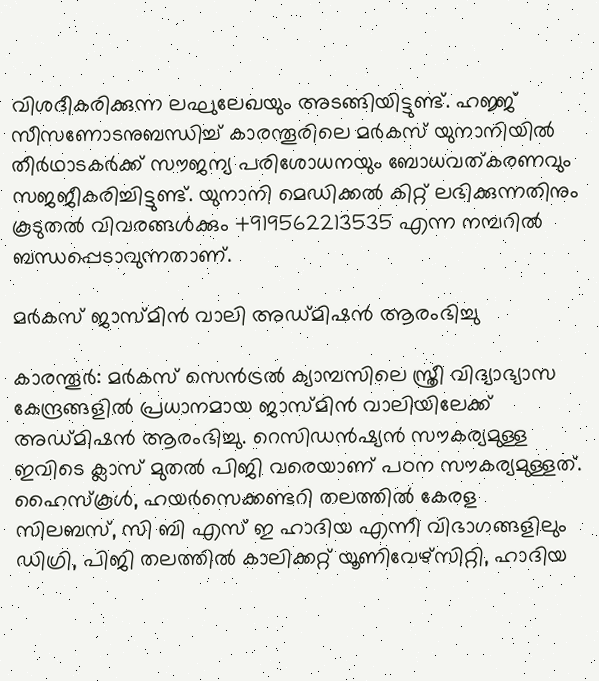വിശദീകരിക്കുന്ന ലഘുലേഖയും അടങ്ങിയിട്ടുണ്ട്. ഹജ്ജ് സീസണോടനുബന്ധിച്ച് കാരന്തൂരിലെ മർകസ് യുനാനിയിൽ തീർഥാടകർക്ക് സൗജന്യ പരിശോധനയും ബോധവത്കരണവും സജജീകരിച്ചിട്ടുണ്ട്. യുനാനി മെഡിക്കൽ കിറ്റ് ലഭിക്കുന്നതിനും കൂടുതൽ വിവരങ്ങൾക്കും +919562213535 എന്ന നമ്പറിൽ ബന്ധപ്പെടാവുന്നതാണ്.

മർകസ് ജാസ്മിൻ വാലി അഡ്മിഷൻ ആരംഭിച്ചു

കാരന്തൂർ: മർകസ് സെൻട്രൽ ക്യാമ്പസിലെ സ്ത്രീ വിദ്യാഭ്യാസ കേന്ദ്രങ്ങളിൽ പ്രധാനമായ ജാസ്മിൻ വാലിയിലേക്ക് അഡ്മിഷൻ ആരംഭിച്ചു. റെസിഡൻഷ്യൻ സൗകര്യമുള്ള ഇവിടെ ക്ലാസ് മുതൽ പിജി വരെയാണ് പഠന സൗകര്യമുള്ളത്. ഹൈസ്കൂൾ, ഹയർസെക്കണ്ടറി തലത്തിൽ കേരള സിലബസ്, സി ബി എസ് ഇ ഹാദിയ എന്നീ വിഭാഗങ്ങളിലും ഡിഗ്രി, പിജി തലത്തിൽ കാലിക്കറ്റ് യൂണിവേഴ്‌സിറ്റി, ഹാദിയ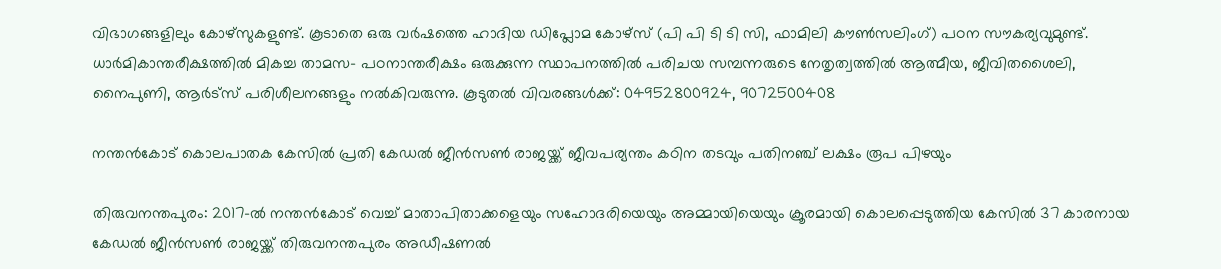വിഭാഗങ്ങളിലും കോഴ്‌സുകളുണ്ട്. കൂടാതെ ഒരു വർഷത്തെ ഹാദിയ ഡിപ്ലോമ കോഴ്സ് (പി പി ടി ടി സി, ഫാമിലി കൗൺസലിംഗ്) പഠന സൗകര്യവുമുണ്ട്. ധാർമികാന്തരീക്ഷത്തിൽ മികച്ച താമസ- പഠനാന്തരീക്ഷം ഒരുക്കുന്ന സ്ഥാപനത്തിൽ പരിചയ സമ്പന്നരുടെ നേതൃത്വത്തിൽ ആത്മീയ, ജീവിതശൈലി, നൈപുണി, ആർട്സ് പരിശീലനങ്ങളും നൽകിവരുന്നു. കൂടുതൽ വിവരങ്ങൾക്ക്: 04952800924, 9072500408

നന്തൻകോട് കൊലപാതക കേസില്‍ പ്രതി കേഡൽ ജീൻസൺ രാജയ്ക്ക് ജീവപര്യന്തം കഠിന തടവും പതിനഞ്ച് ലക്ഷം രൂപ പിഴയും

തിരുവനന്തപുരം: 2017-ൽ നന്തൻകോട് വെച്ച് മാതാപിതാക്കളെയും സഹോദരിയെയും അമ്മായിയെയും ക്രൂരമായി കൊലപ്പെടുത്തിയ കേസിൽ 37 കാരനായ കേഡൽ ജീൻസൺ രാജയ്ക്ക് തിരുവനന്തപുരം അഡീഷണൽ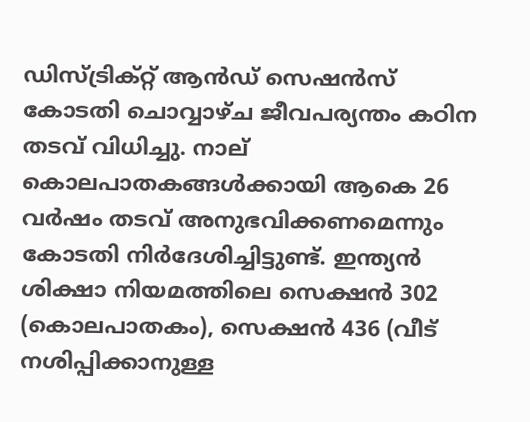ഡിസ്ട്രിക്റ്റ് ആൻഡ് സെഷൻസ് കോടതി ചൊവ്വാഴ്ച ജീവപര്യന്തം കഠിന തടവ് വിധിച്ചു. നാല് കൊലപാതകങ്ങൾക്കായി ആകെ 26 വർഷം തടവ് അനുഭവിക്കണമെന്നും കോടതി നിർദേശിച്ചിട്ടുണ്ട്. ഇന്ത്യൻ ശിക്ഷാ നിയമത്തിലെ സെക്ഷൻ 302 (കൊലപാതകം), സെക്ഷൻ 436 (വീട് നശിപ്പിക്കാനുള്ള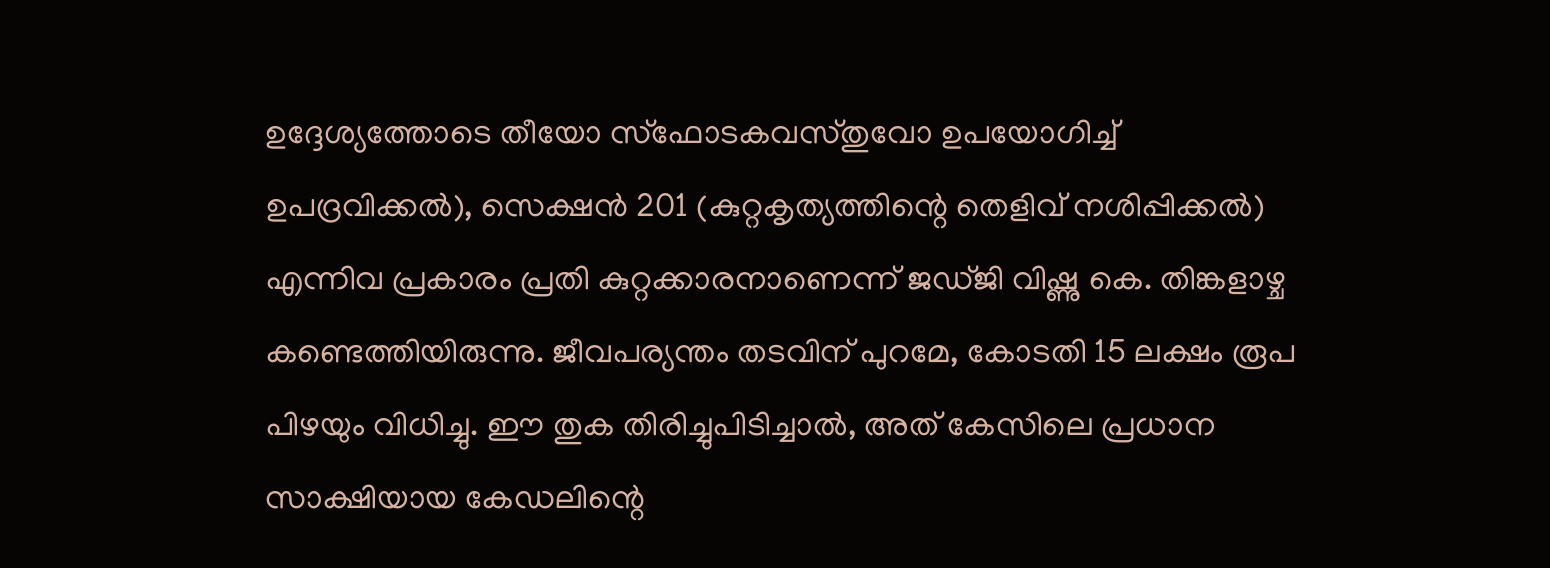ഉദ്ദേശ്യത്തോടെ തീയോ സ്ഫോടകവസ്തുവോ ഉപയോഗിച്ച് ഉപദ്രവിക്കൽ), സെക്ഷൻ 201 (കുറ്റകൃത്യത്തിന്റെ തെളിവ് നശിപ്പിക്കൽ) എന്നിവ പ്രകാരം പ്രതി കുറ്റക്കാരനാണെന്ന് ജഡ്ജി വിഷ്ണു കെ. തിങ്കളാഴ്ച കണ്ടെത്തിയിരുന്നു. ജീവപര്യന്തം തടവിന് പുറമേ, കോടതി 15 ലക്ഷം രൂപ പിഴയും വിധിച്ചു. ഈ തുക തിരിച്ചുപിടിച്ചാൽ, അത് കേസിലെ പ്രധാന സാക്ഷിയായ കേഡലിന്റെ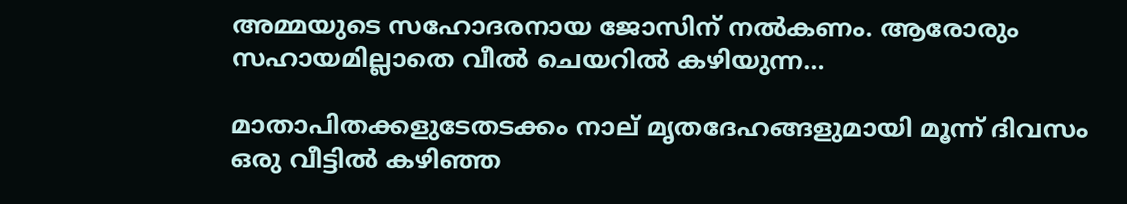അമ്മയുടെ സഹോദരനായ ജോസിന് നൽകണം. ആരോരും സഹായമില്ലാതെ വീൽ ചെയറിൽ കഴിയുന്ന…

മാതാപിതക്കളുടേതടക്കം നാല് മൃതദേഹങ്ങളുമായി മൂന്ന് ദിവസം ഒരു വീട്ടില്‍ കഴിഞ്ഞ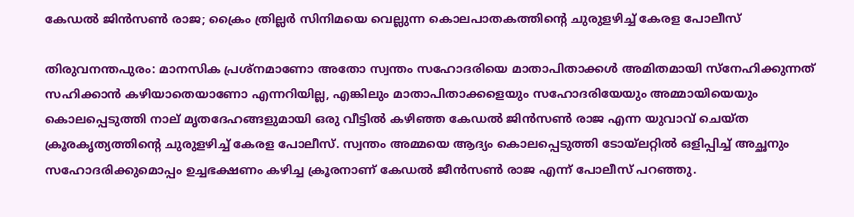കേഡല്‍ ജിന്‍സണ്‍ രാജ; ക്രൈം ത്രില്ലര്‍ സിനിമയെ വെല്ലുന്ന കൊലപാതകത്തിന്റെ ചുരുളഴിച്ച് കേരള പോലീസ്

തിരുവനന്തപുരം: മാനസിക പ്രശ്നമാണോ അതോ സ്വന്തം സഹോദരിയെ മാതാപിതാക്കള്‍ അമിതമായി സ്നേഹിക്കുന്നത് സഹിക്കാന്‍ കഴിയാതെയാണോ എന്നറിയില്ല, എങ്കിലും മാതാപിതാക്കളെയും സഹോദരിയേയും അമ്മായിയെയും കൊലപ്പെടുത്തി നാല് മൃതദേഹങ്ങളുമായി ഒരു വീട്ടില്‍ കഴിഞ്ഞ കേഡല്‍ ജിന്‍സണ്‍ രാജ എന്ന യുവാവ് ചെയ്ത ക്രൂരകൃത്യത്തിന്റെ ചുരുളഴിച്ച് കേരള പോലീസ്. സ്വന്തം അമ്മയെ ആദ്യം കൊലപ്പെടുത്തി ടോയ്‌ലറ്റിൽ ഒളിപ്പിച്ച് അച്ഛനും സഹോദരിക്കുമൊപ്പം ഉച്ചഭക്ഷണം കഴിച്ച ക്രൂരനാണ് കേഡൽ ജീൻസൺ രാജ എന്ന് പോലീസ് പറഞ്ഞു.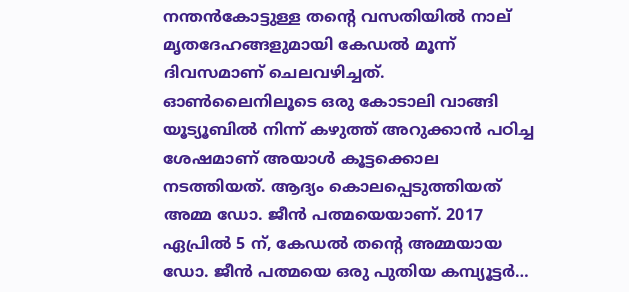നന്തൻകോട്ടുള്ള തന്റെ വസതിയിൽ നാല് മൃതദേഹങ്ങളുമായി കേഡൽ മൂന്ന് ദിവസമാണ് ചെലവഴിച്ചത്. ഓൺലൈനിലൂടെ ഒരു കോടാലി വാങ്ങി യൂട്യൂബിൽ നിന്ന് കഴുത്ത് അറുക്കാൻ പഠിച്ച ശേഷമാണ് അയാള്‍ കൂട്ടക്കൊല നടത്തിയത്. ആദ്യം കൊലപ്പെടുത്തിയത് അമ്മ ഡോ. ജീൻ പത്മയെയാണ്. 2017 ഏപ്രിൽ 5 ന്, കേഡൽ തന്റെ അമ്മയായ ഡോ. ജീൻ പത്മയെ ഒരു പുതിയ കമ്പ്യൂട്ടർ…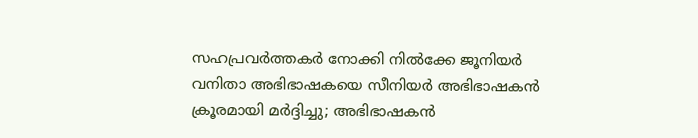സഹപ്രവര്‍ത്തകര്‍ നോക്കി നില്‍ക്കേ ജൂനിയര്‍ വനിതാ അഭിഭാഷകയെ സീനിയര്‍ അഭിഭാഷകന്‍ ക്രൂരമായി മര്‍ദ്ദിച്ചു; അഭിഭാഷകന്‍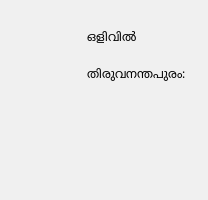ഒളിവില്‍

തിരുവനന്തപുരം: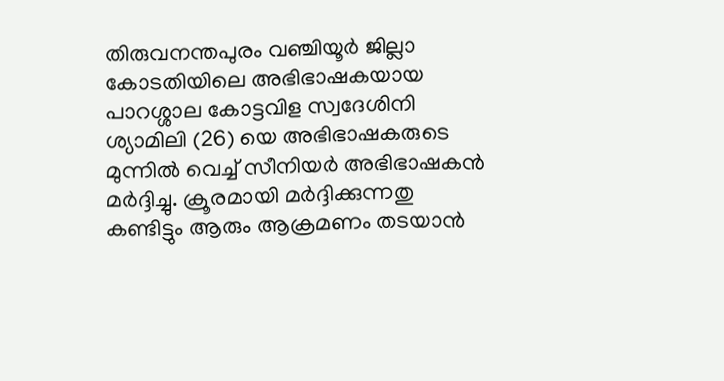തിരുവനന്തപുരം വഞ്ചിയൂർ ജില്ലാ കോടതിയിലെ അഭിഭാഷകയായ പാറശ്ശാല കോട്ടവിള സ്വദേശിനി ശ്യാമിലി (26) യെ അഭിഭാഷകരുടെ മുന്നിൽ വെച്ച് സീനിയർ അഭിഭാഷകന്‍ മർദ്ദിച്ചു. ക്രൂരമായി മര്‍ദ്ദിക്കുന്നതു കണ്ടിട്ടും ആരും ആക്രമണം തടയാൻ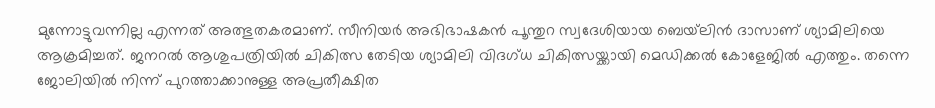മുന്നോട്ടുവന്നില്ല എന്നത് അത്ഭുതകരമാണ്. സീനിയർ അഭിഭാഷകൻ പൂന്തുറ സ്വദേശിയായ ബെയ്‌ലിൻ ദാസാണ് ശ്യാമിലിയെ ആക്രമിച്ചത്. ജനറൽ ആശുപത്രിയിൽ ചികിത്സ തേടിയ ശ്യാമിലി വിദഗ്ധ ചികിത്സയ്ക്കായി മെഡിക്കൽ കോളേജിൽ എത്തും. തന്നെ ജോലിയിൽ നിന്ന് പുറത്താക്കാനുള്ള അപ്രതീക്ഷിത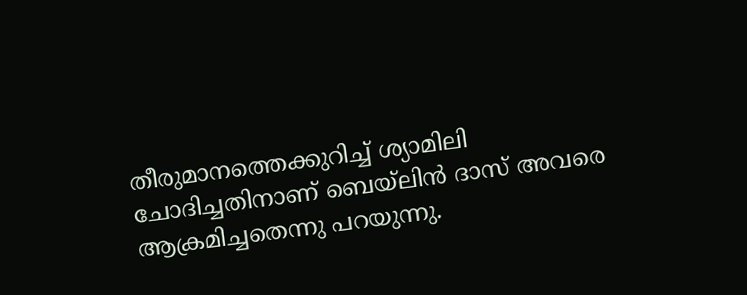തീരുമാനത്തെക്കുറിച്ച് ശ്യാമിലി ചോദിച്ചതിനാണ് ബെയ്‌ലിന്‍ ദാസ് അവരെ ആക്രമിച്ചതെന്നു പറയുന്നു.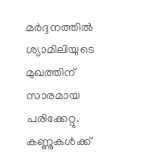മര്‍ദ്ദനത്തില്‍ ശ്യാമിലിയുടെ മുഖത്തിന് സാരമായ പരിക്കേറ്റു. കണ്ണുകൾക്ക്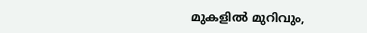മുകളിൽ മുറിവും,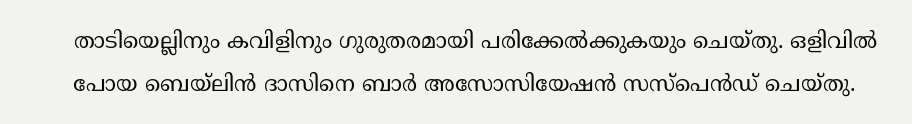താടിയെല്ലിനും കവിളിനും ഗുരുതരമായി പരിക്കേല്‍ക്കുകയും ചെയ്തു. ഒളിവില്‍ പോയ ബെയ്‌ലിൻ ദാസിനെ ബാർ അസോസിയേഷൻ സസ്‌പെൻഡ് ചെയ്തു.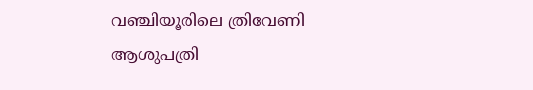വഞ്ചിയൂരിലെ ത്രിവേണി ആശുപത്രി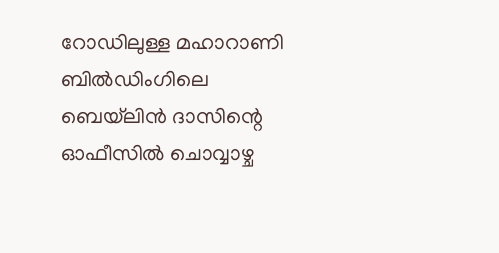റോഡിലുള്ള മഹാറാണി ബിൽഡിംഗിലെ ബെയ്‌ലിൻ ദാസിന്റെ ഓഫീസിൽ ചൊവ്വാഴ്ച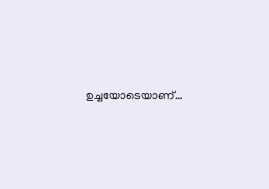ഉച്ചയോടെയാണ്…